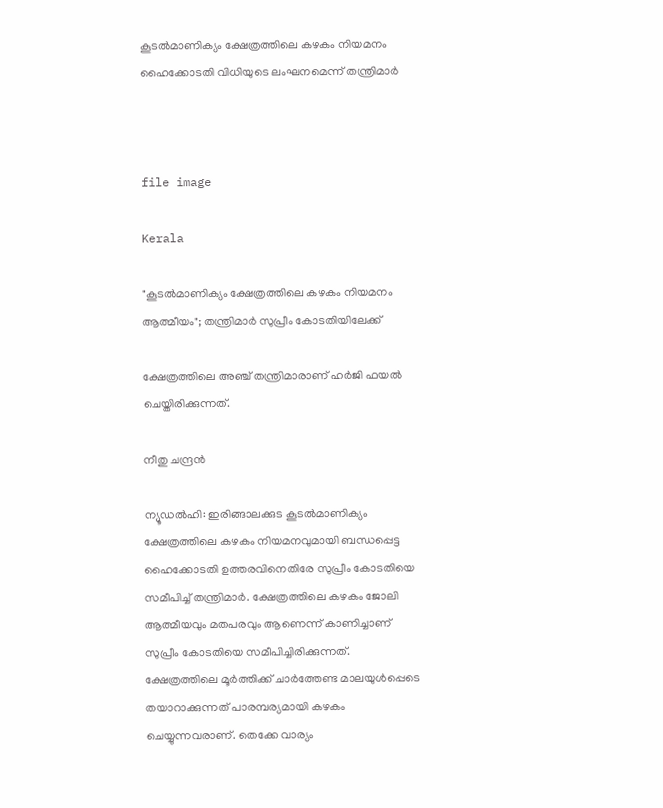കൂടൽമാണിക്യം ക്ഷേത്രത്തിലെ കഴകം നിയമനം ഹൈക്കോടതി വിധിയുടെ ലംഘനമെന്ന് തന്ത്രിമാർ



file image

Kerala

"കൂടൽമാണിക്യം ക്ഷേത്രത്തിലെ കഴകം നിയമനം ആത്മീയം"; തന്ത്രിമാർ സുപ്രീം കോടതിയിലേക്ക്

ക്ഷേത്രത്തിലെ അഞ്ച് തന്ത്രിമാരാണ് ഹർജി ഫയൽ ചെയ്തിരിക്കുന്നത്.

നീതു ചന്ദ്രൻ

ന്യൂഡൽഹി: ഇരിങ്ങാലക്കുട കൂടൽമാണിക്യം ക്ഷേത്രത്തിലെ കഴകം നിയമ‌നവുമായി ബന്ധപ്പെട്ട ഹൈക്കോടതി ഉത്തരവിനെതിരേ സുപ്രീം കോടതിയെ സമീപിച്ച് തന്ത്രിമാർ. ക്ഷേത്രത്തിലെ കഴകം ജോലി ആത്മീയവും മതപരവും ആണെന്ന് കാണിച്ചാണ് സുപ്രീം കോടതിയെ സമീപിച്ചിരിക്കുന്നത്. ക്ഷേത്രത്തിലെ മൂർത്തിക്ക് ചാർത്തേണ്ട മാലയുൾപ്പെടെ തയാറാക്കുന്നത് പാരമ്പര്യമായി കഴകം ചെയ്യുന്നവരാണ്. തെക്കേ വാര്യം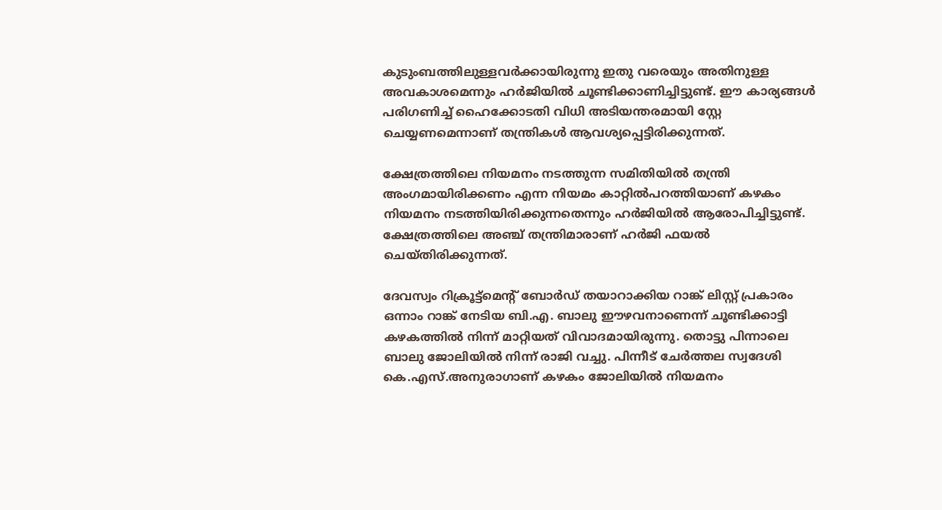കുടുംബത്തിലുള്ളവർക്കായിരുന്നു ഇതു വരെയും അതിനുള്ള അവകാശമെന്നും ഹർജിയിൽ ചൂണ്ടിക്കാണിച്ചിട്ടുണ്ട്. ഈ കാര്യങ്ങൾ പരിഗണിച്ച് ഹൈക്കോടതി വിധി അടിയന്തരമായി സ്റ്റേ ചെയ്യണമെന്നാണ് തന്ത്രികൾ ആവശ്യപ്പെട്ടിരിക്കുന്നത്.

ക്ഷേത്രത്തിലെ നിയമനം നടത്തുന്ന സമിതിയിൽ തന്ത്രി അംഗമായിരിക്കണം എന്ന നിയമം കാറ്റിൽപറത്തിയാണ് കഴകം നിയമനം നടത്തിയിരിക്കുന്നതെന്നും ഹർജിയിൽ ആരോപിച്ചിട്ടുണ്ട്. ക്ഷേത്രത്തിലെ അഞ്ച് തന്ത്രിമാരാണ് ഹർജി ഫയൽ ചെയ്തിരിക്കുന്നത്.

ദേവസ്വം റിക്രൂട്ട്മെന്‍റ് ബോർഡ് തയാറാക്കിയ റാങ്ക് ലിസ്റ്റ് പ്രകാരം ഒന്നാം റാങ്ക് നേടിയ ബി.എ. ബാലു ഈഴവനാണെന്ന് ചൂണ്ടിക്കാട്ടി കഴകത്തിൽ നിന്ന് മാറ്റിയത് വിവാദമായിരുന്നു. തൊട്ടു പിന്നാലെ ബാലു ജോലിയിൽ നിന്ന് രാജി വച്ചു. പിന്നീട് ചേർത്തല സ്വദേശി കെ.എസ്.അനുരാഗാണ് കഴകം ജോലിയിൽ നിയമനം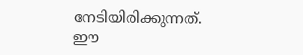നേടിയിരിക്കുന്നത്. ഈ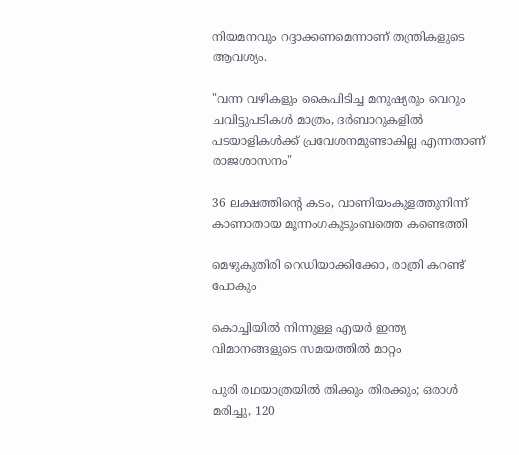നിയമനവും റദ്ദാക്കണമെന്നാണ് തന്ത്രികളുടെ ആവശ്യം.

"വന്ന വഴികളും കൈപിടിച്ച മനുഷ്യരും വെറും ചവിട്ടുപടികൾ മാത്രം, ദർബാറുകളിൽ പടയാളികൾക്ക് പ്രവേശനമുണ്ടാകില്ല എന്നതാണ് രാജശാസനം"

36 ലക്ഷത്തിന്‍റെ കടം, വാണിയംകുളത്തുനിന്ന് കാണാതായ മൂന്നംഗകുടുംബത്തെ കണ്ടെത്തി

മെഴുകുതിരി റെഡിയാക്കിക്കോ, രാത്രി കറണ്ട് പോകും

കൊച്ചിയിൽ നിന്നുള്ള എയർ ഇന്ത്യ വിമാനങ്ങളുടെ സമയത്തിൽ മാറ്റം

പുരി രഥയാത്രയില്‍ തിക്കും തിരക്കും; ഒരാൾ മരിച്ചു, 120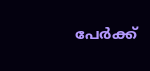പേര്‍ക്ക്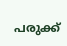പരുക്ക്